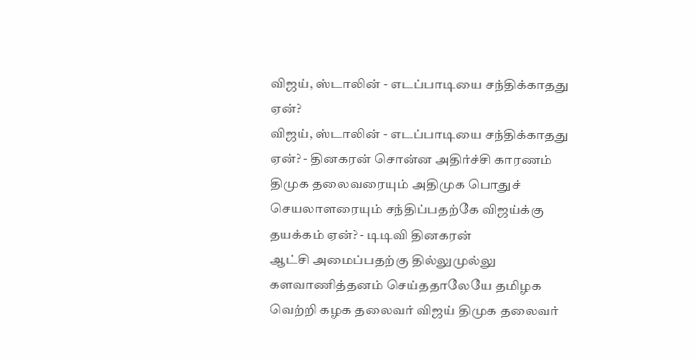விஜய், ஸ்டாலின் - எடப்பாடியை சந்திக்காதது ஏன்?
விஜய், ஸ்டாலின் - எடப்பாடியை சந்திக்காதது ஏன்? - தினகரன் சொன்ன அதிர்ச்சி காரணம்
திமுக தலைவரையும் அதிமுக பொதுச் செயலாளரையும் சந்திப்பதற்கே விஜய்க்கு தயக்கம் ஏன்? - டிடிவி தினகரன்
ஆட்சி அமைப்பதற்கு தில்லுமுல்லு களவாணித்தனம் செய்ததாலேயே தமிழக வெற்றி கழக தலைவர் விஜய் திமுக தலைவர்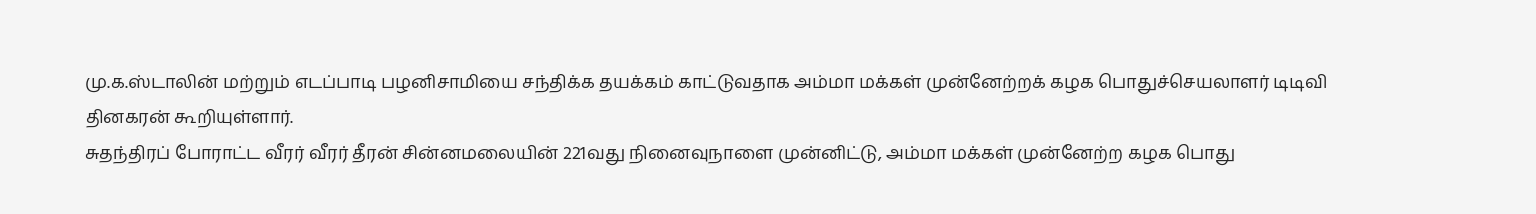மு.க.ஸ்டாலின் மற்றும் எடப்பாடி பழனிசாமியை சந்திக்க தயக்கம் காட்டுவதாக அம்மா மக்கள் முன்னேற்றக் கழக பொதுச்செயலாளர் டிடிவி தினகரன் கூறியுள்ளார்.
சுதந்திரப் போராட்ட வீரர் வீரர் தீரன் சின்னமலையின் 221வது நினைவுநாளை முன்னிட்டு, அம்மா மக்கள் முன்னேற்ற கழக பொது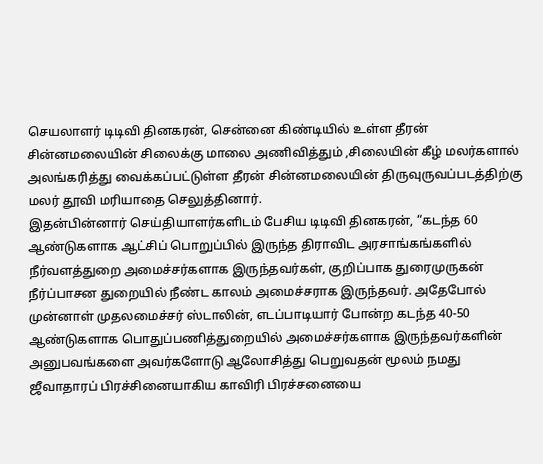செயலாளர் டிடிவி தினகரன், சென்னை கிண்டியில் உள்ள தீரன் சின்னமலையின் சிலைக்கு மாலை அணிவித்தும் ,சிலையின் கீழ் மலர்களால் அலங்கரித்து வைக்கப்பட்டுள்ள தீரன் சின்னமலையின் திருவுருவப்படத்திற்கு மலர் தூவி மரியாதை செலுத்தினார்.
இதன்பின்னார் செய்தியாளர்களிடம் பேசிய டிடிவி தினகரன், “கடந்த 60 ஆண்டுகளாக ஆட்சிப் பொறுப்பில் இருந்த திராவிட அரசாங்கங்களில் நீர்வளத்துறை அமைச்சர்களாக இருந்தவர்கள், குறிப்பாக துரைமுருகன் நீர்ப்பாசன துறையில் நீண்ட காலம் அமைச்சராக இருந்தவர். அதேபோல் முன்னாள் முதலமைச்சர் ஸ்டாலின், எடப்பாடியார் போன்ற கடந்த 40-50 ஆண்டுகளாக பொதுப்பணித்துறையில் அமைச்சர்களாக இருந்தவர்களின் அனுபவங்களை அவர்களோடு ஆலோசித்து பெறுவதன் மூலம் நமது ஜீவாதாரப் பிரச்சினையாகிய காவிரி பிரச்சனையை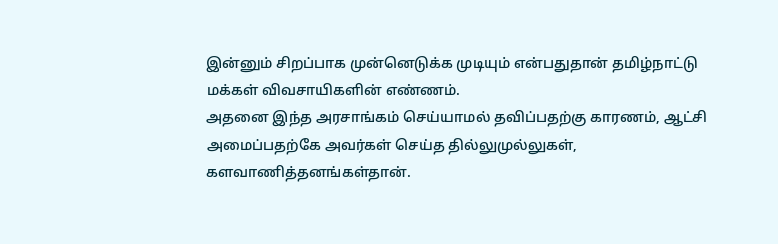இன்னும் சிறப்பாக முன்னெடுக்க முடியும் என்பதுதான் தமிழ்நாட்டு மக்கள் விவசாயிகளின் எண்ணம்.
அதனை இந்த அரசாங்கம் செய்யாமல் தவிப்பதற்கு காரணம், ஆட்சி அமைப்பதற்கே அவர்கள் செய்த தில்லுமுல்லுகள், களவாணித்தனங்கள்தான்.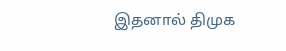இதனால் திமுக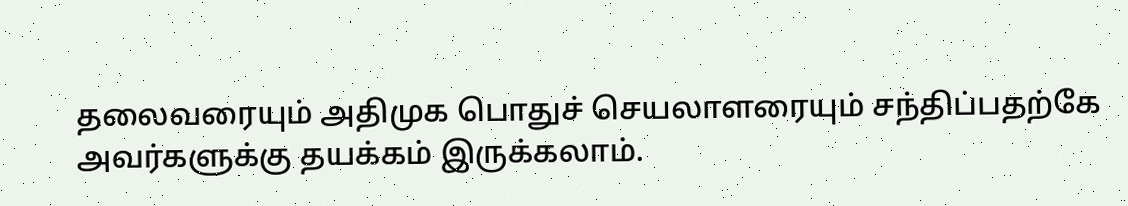தலைவரையும் அதிமுக பொதுச் செயலாளரையும் சந்திப்பதற்கே அவர்களுக்கு தயக்கம் இருக்கலாம்.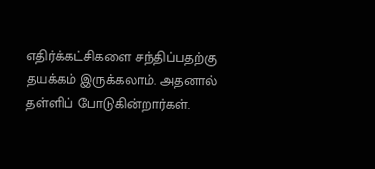எதிர்க்கட்சிகளை சந்திப்பதற்கு தயக்கம் இருக்கலாம். அதனால் தள்ளிப் போடுகின்றார்கள்.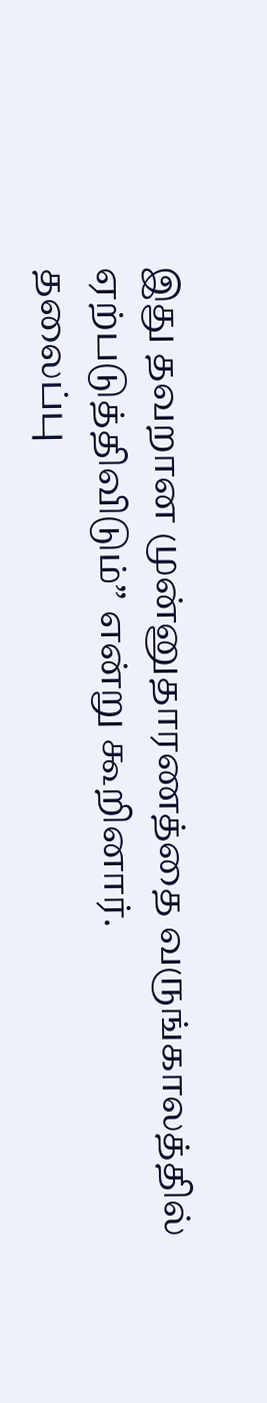இது தவறான முன்னுதாரணத்தை வருங்காலத்தில் ஏற்படுத்திவிடும்” என்று கூறினார்.
தலைப்பு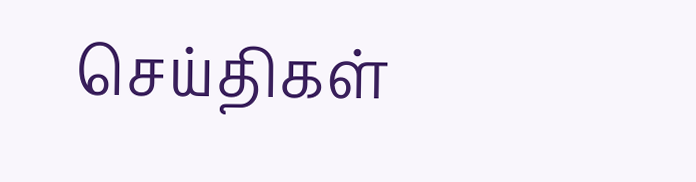செய்திகள்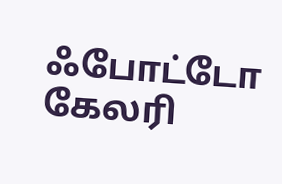ஃபோட்டோ கேலரி